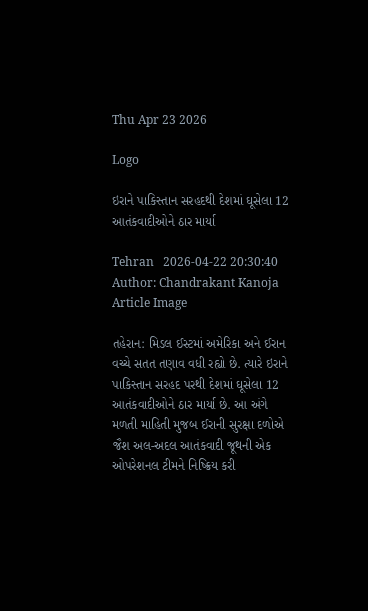Thu Apr 23 2026

Logo

ઇરાને પાકિસ્તાન સરહદથી દેશમાં ઘૂસેલા 12  આતંકવાદીઓને ઠાર માર્યા

Tehran   2026-04-22 20:30:40
Author: Chandrakant Kanoja
Article Image

તહેરાન: મિડલ ઈસ્ટમાં અમેરિકા અને ઈરાન વચ્ચે સતત તણાવ વધી રહ્યો છે. ત્યારે ઇરાને પાકિસ્તાન સરહદ પરથી દેશમાં ઘૂસેલા 12  આતંકવાદીઓને ઠાર માર્યા છે. આ અંગે મળતી માહિતી મુજબ ઈરાની સુરક્ષા દળોએ જૈશ અલ-અદલ આતંકવાદી જૂથની એક ઓપરેશનલ ટીમને નિષ્ક્રિય કરી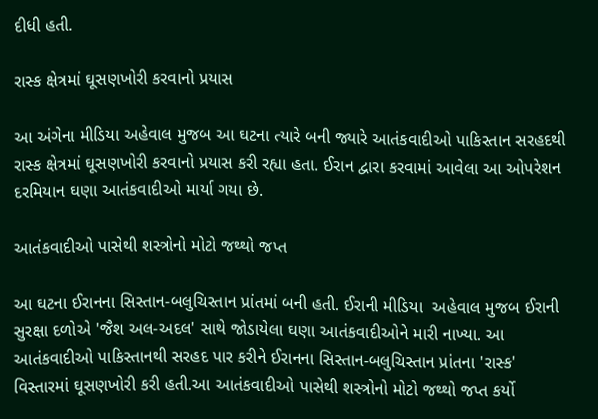દીધી હતી.

રાસ્ક ક્ષેત્રમાં ઘૂસણખોરી કરવાનો પ્રયાસ

આ અંગેના મીડિયા અહેવાલ મુજબ આ ઘટના ત્યારે બની જ્યારે આતંકવાદીઓ પાકિસ્તાન સરહદથી રાસ્ક ક્ષેત્રમાં ઘૂસણખોરી કરવાનો પ્રયાસ કરી રહ્યા હતા. ઈરાન દ્વારા કરવામાં આવેલા આ ઓપરેશન દરમિયાન ઘણા આતંકવાદીઓ માર્યા ગયા છે.

આતંકવાદીઓ પાસેથી શસ્ત્રોનો મોટો જથ્થો જપ્ત

આ ઘટના ઈરાનના સિસ્તાન-બલુચિસ્તાન પ્રાંતમાં બની હતી. ઈરાની મીડિયા  અહેવાલ મુજબ ઈરાની સુરક્ષા દળોએ 'જૈશ અલ-અદલ' સાથે જોડાયેલા ઘણા આતંકવાદીઓને મારી નાખ્યા. આ આતંકવાદીઓ પાકિસ્તાનથી સરહદ પાર કરીને ઈરાનના સિસ્તાન-બલુચિસ્તાન પ્રાંતના 'રાસ્ક' વિસ્તારમાં ઘૂસણખોરી કરી હતી.આ આતંકવાદીઓ પાસેથી શસ્ત્રોનો મોટો જથ્થો જપ્ત કર્યો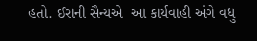હતો. ઈરાની સૈન્યએ  આ કાર્યવાહી અંગે વધુ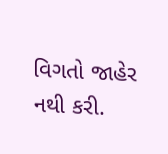વિગતો જાહેર નથી કરી.